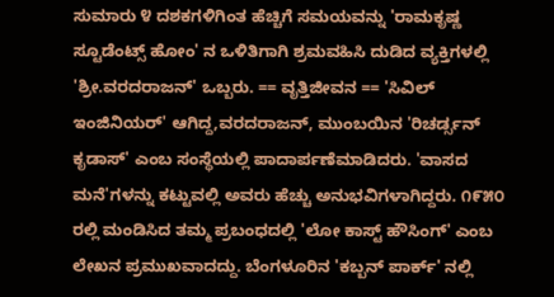ಸುಮಾರು ೪ ದಶಕಗಳಿಗಿಂತ ಹೆಚ್ಚಿಗೆ ಸಮಯವನ್ನು 'ರಾಮಕೃಷ್ಣ ಸ್ಟೂಡೆಂಟ್ಸ್ ಹೋಂ' ನ ಒಳಿತಿಗಾಗಿ ಶ್ರಮವಹಿಸಿ ದುಡಿದ ವ್ಯಕ್ತಿಗಳಲ್ಲಿ 'ಶ್ರೀ.ವರದರಾಜನ್' ಒಬ್ಬರು. == ವೃತ್ತಿಜೀವನ == 'ಸಿವಿಲ್ ಇಂಜಿನಿಯರ್' ಆಗಿದ್ದ,ವರದರಾಜನ್, ಮುಂಬಯಿನ 'ರಿಚರ್ಡ್ಸನ್ ಕೃಡಾಸ್' ಎಂಬ ಸಂಸ್ಥೆಯಲ್ಲಿ ಪಾದಾರ್ಪಣೆಮಾಡಿದರು. 'ವಾಸದ ಮನೆ'ಗಳನ್ನು ಕಟ್ಟುವಲ್ಲಿ ಅವರು ಹೆಚ್ಚು ಅನುಭವಿಗಳಾಗಿದ್ದರು. ೧೯೫೦ ರಲ್ಲಿ ಮಂಡಿಸಿದ ತಮ್ಮ ಪ್ರಬಂಧದಲ್ಲಿ 'ಲೋ ಕಾಸ್ಟ್ ಹೌಸಿಂಗ್' ಎಂಬ ಲೇಖನ ಪ್ರಮುಖವಾದದ್ದು. ಬೆಂಗಳೂರಿನ 'ಕಬ್ಬನ್ ಪಾರ್ಕ್' ನಲ್ಲಿ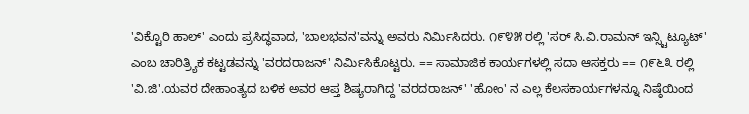'ವಿಕ್ಟೊರಿ ಹಾಲ್' ಎಂದು ಪ್ರಸಿದ್ಧವಾದ, 'ಬಾಲಭವನ'ವನ್ನು ಅವರು ನಿರ್ಮಿಸಿದರು. ೧೯೪೫ ರಲ್ಲಿ 'ಸರ್ ಸಿ.ವಿ.ರಾಮನ್ ಇನ್ಸ್ಟಿಟ್ಯೂಟ್' ಎಂಬ ಚಾರಿತ್ರ್ಯಿಕ ಕಟ್ಟಡವನ್ನು 'ವರದರಾಜನ್' ನಿರ್ಮಿಸಿಕೊಟ್ಟರು. == ಸಾಮಾಜಿಕ ಕಾರ್ಯಗಳಲ್ಲಿ ಸದಾ ಆಸಕ್ತರು == ೧೯೬೩ ರಲ್ಲಿ 'ವಿ.ಜಿ'.ಯವರ ದೇಹಾಂತ್ಯದ ಬಳಿಕ ಅವರ ಆಪ್ತ ಶಿಷ್ಯರಾಗಿದ್ದ 'ವರದರಾಜನ್' 'ಹೋಂ' ನ ಎಲ್ಲ ಕೆಲಸಕಾರ್ಯಗಳನ್ನೂ ನಿಷ್ಠೆಯಿಂದ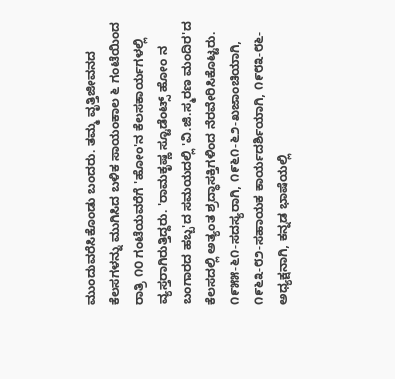ಮುಂದುವರೆಸಿಕೊಂಡು ಬಂದರು. ತಮ್ಮ ವೃತ್ತಿಜೀವನದ ಕೆಲಸಗಳನ್ನು ಮುಗಿಸಿದ ಬಳಿಕ ಸಾಯಂಕಾಲ ೬ ಗಂಟೆಯಿಂದ ರಾತ್ರಿ ೧೦ ಗಂಟೆಯವರೆಗೆ 'ಹೋಂ'ನ ಕೆಲಸಕಾರ್ಯಗಳಲ್ಲಿ ವ್ಯಸ್ತರಾಗಿರುತ್ತಿದ್ದರು. 'ರಾಮಕೃಷ್ಣ ಸ್ಟೂಡೆಂಟ್ಸ್ ಹೋಂ ನ ಬಂಗಾರದ ಹಬ್ಬ'ದ ಸಮಯದಲ್ಲಿ 'ವಿ.ಜಿ.ಸ್ಮರಣ ಮಂದಿರ'ದ ಕೆಲಸದಲ್ಲಿ ಅತ್ಯಂತ ಶ್ರದ್ಧಾಸಕ್ತಿಗಳಿಂದ ನೆರವೇರಿಸಿಕೊಟ್ಟರು. ೧೯೫೫-೬೧-ಸದಸ್ಯರಾಗಿ, ೧೯೬೧-೬೨-ಖಜಾಂಚಿಯಾಗಿ, ೧೯೬೩-೮೨-ಸಹಾಯಕ ಕಾರ್ಯದರ್ಶಿಯಾಗಿ, ೧೯೮೩-೮೬- ಅಧ್ಯಕ್ಷನಾಗಿ, ಕನ್ನಡ ಭಾಷೆಯಲ್ಲಿ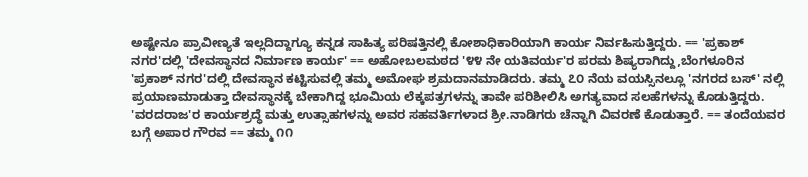ಅಷ್ಟೇನೂ ಪ್ರಾವೀಣ್ಯತೆ ಇಲ್ಲದಿದ್ದಾಗ್ಯೂ ಕನ್ನಡ ಸಾಹಿತ್ಯ ಪರಿಷತ್ತಿನಲ್ಲಿ ಕೋಶಾಧಿಕಾರಿಯಾಗಿ ಕಾರ್ಯ ನಿರ್ವಹಿಸುತ್ತಿದ್ದರು. == 'ಪ್ರಕಾಶ್ ನಗರ'ದಲ್ಲಿ 'ದೇವಸ್ಥಾನದ ನಿರ್ಮಾಣ ಕಾರ್ಯ' == ಅಹೋಬಲಮಠದ '೪೪ ನೇ ಯತಿವರ್ಯ'ರ ಪರಮ ಶಿಷ್ಯರಾಗಿದ್ದು,ಬೆಂಗಳೂರಿನ 'ಪ್ರಕಾಶ್ ನಗರ'ದಲ್ಲಿ ದೇವಸ್ಥಾನ ಕಟ್ಟಿಸುವಲ್ಲಿ ತಮ್ಮ ಅಮೋಘ ಶ್ರಮದಾನಮಾಡಿದರು. ತಮ್ಮ ೭೦ ನೆಯ ವಯಸ್ಸಿನಲ್ಲೂ 'ನಗರದ ಬಸ್' ನಲ್ಲಿ ಪ್ರಯಾಣಮಾಡುತ್ತಾ ದೇವಸ್ಥಾನಕ್ಕೆ ಬೇಕಾಗಿದ್ದ ಭೂಮಿಯ ಲೆಕ್ಕಪತ್ರಗಳನ್ನು ತಾವೇ ಪರಿಶೀಲಿಸಿ ಅಗತ್ಯವಾದ ಸಲಹೆಗಳನ್ನು ಕೊಡುತ್ತಿದ್ದರು. 'ವರದರಾಜ'ರ ಕಾರ್ಯಶ್ರದ್ಧೆ ಮತ್ತು ಉತ್ಸಾಹಗಳನ್ನು ಅವರ ಸಹವರ್ತಿಗಳಾದ ಶ್ರೀ.ನಾಡಿಗರು ಚೆನ್ನಾಗಿ ವಿವರಣೆ ಕೊಡುತ್ತಾರೆ. == ತಂದೆಯವರ ಬಗ್ಗೆ ಅಪಾರ ಗೌರವ == ತಮ್ಮ ೧೧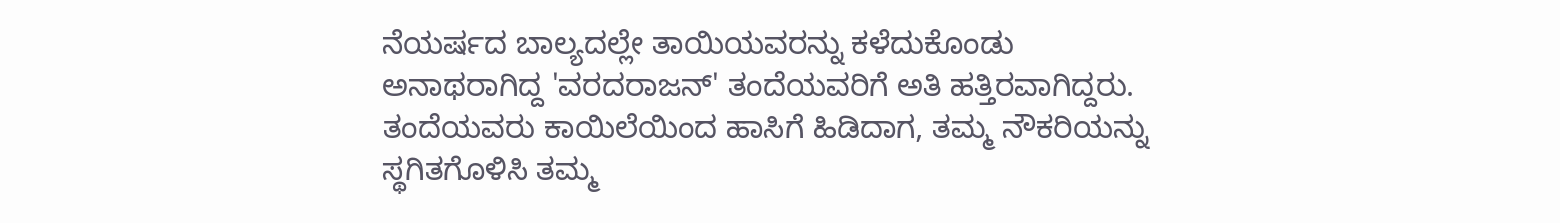ನೆಯರ್ಷದ ಬಾಲ್ಯದಲ್ಲೇ ತಾಯಿಯವರನ್ನು ಕಳೆದುಕೊಂಡು ಅನಾಥರಾಗಿದ್ದ 'ವರದರಾಜನ್' ತಂದೆಯವರಿಗೆ ಅತಿ ಹತ್ತಿರವಾಗಿದ್ದರು. ತಂದೆಯವರು ಕಾಯಿಲೆಯಿಂದ ಹಾಸಿಗೆ ಹಿಡಿದಾಗ, ತಮ್ಮ ನೌಕರಿಯನ್ನು ಸ್ಥಗಿತಗೊಳಿಸಿ ತಮ್ಮ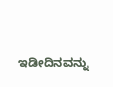ಇಡೀದಿನವನ್ನು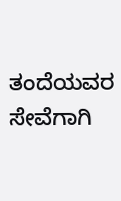ತಂದೆಯವರ ಸೇವೆಗಾಗಿ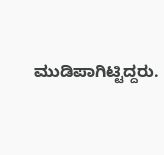ಮುಡಿಪಾಗಿಟ್ಟಿದ್ದರು.